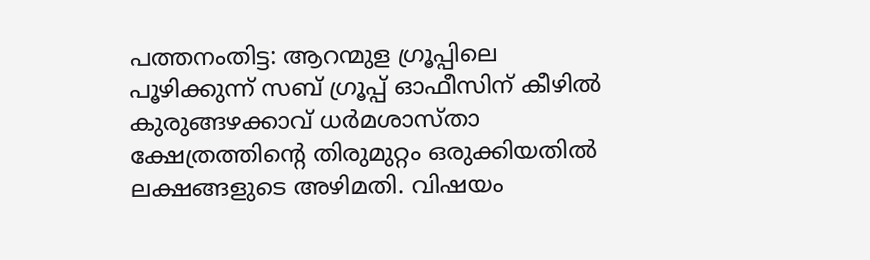പത്തനംതിട്ട: ആറന്മുള ഗ്രൂപ്പിലെ പൂഴിക്കുന്ന് സബ് ഗ്രൂപ്പ് ഓഫീസിന് കീഴിൽ കുരുങ്ങഴക്കാവ് ധർമശാസ്താ ക്ഷേത്രത്തിന്റെ തിരുമുറ്റം ഒരുക്കിയതിൽ ലക്ഷങ്ങളുടെ അഴിമതി. വിഷയം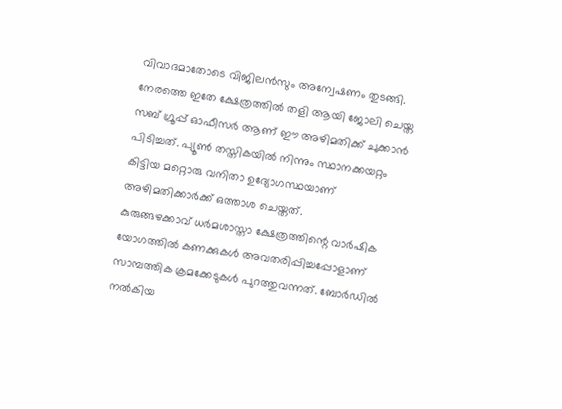വിവാദമാതോടെ വിജിലൻസും അന്വേഷണം തുടങ്ങി.
നേരത്തെ ഇതേ ക്ഷേത്രത്തിൽ തളി ആയി ജോലി ചെയ്ത സബ് ഗ്രൂപ്പ് ഓഫീസർ ആണ് ഈ അഴിമതിക്ക് ചുക്കാൻ പിടിച്ചത്. പ്യൂൺ തസ്തികയിൽ നിന്നും സ്ഥാനക്കയറ്റം കിട്ടിയ മറ്റൊരു വനിതാ ഉദ്യോഗസ്ഥയാണ് അഴിമതിക്കാർക്ക് ഒത്താശ ചെയ്തത്.
കുരുങ്ങഴക്കാവ് ധർമശാസ്താ ക്ഷേത്രത്തിന്റെ വാർഷിക യോഗത്തിൽ കണക്കുകൾ അവതരിപ്പിച്ചപ്പോളാണ് സാമ്പത്തിക ക്രമക്കേടുകൾ പുറത്തുവന്നത്. ബോർഡിൽ നൽകിയ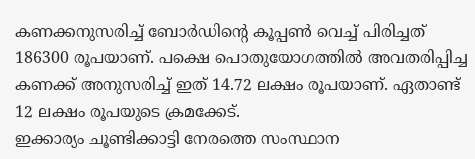കണക്കനുസരിച്ച് ബോർഡിന്റെ കൂപ്പൺ വെച്ച് പിരിച്ചത് 186300 രൂപയാണ്. പക്ഷെ പൊതുയോഗത്തിൽ അവതരിപ്പിച്ച കണക്ക് അനുസരിച്ച് ഇത് 14.72 ലക്ഷം രൂപയാണ്. ഏതാണ്ട് 12 ലക്ഷം രൂപയുടെ ക്രമക്കേട്.
ഇക്കാര്യം ചൂണ്ടിക്കാട്ടി നേരത്തെ സംസ്ഥാന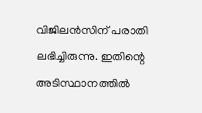വിജിലൻസിന് പരാതി ലഭിച്ചിരുന്നു. ഇതിന്റെ അടിസ്ഥാനത്തിൽ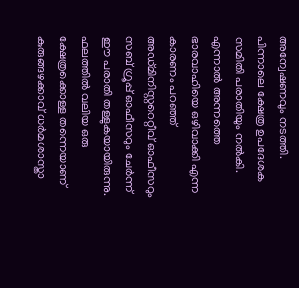അന്വേഷണവും നടത്തി.
പിന്നാലെ ക്ഷേത്ര ഉപദേശക സമിതി പരാതിയും നൽകി. എന്നാൽ അന്നത്തെ ഭാരവാഹിയെ ഒഴിവാക്കി എന്ന കാരണം പറഞ്ഞ് അഡ്മിനിസ്റ്ററെറ്റീവ് ഓഫീസറും സബ് ഗ്രൂപ്പ് ഓഫീസറും ചേർന്ന് ഈ പരാതി തള്ളുകയായിരുന്നു.
ഫലത്തിൽ വലിയ ഒരു ക്ഷേത്രക്കൊള്ള തന്നെയാണ് കുരുങ്ങഴക്കാവ് ധർമശാസ്താ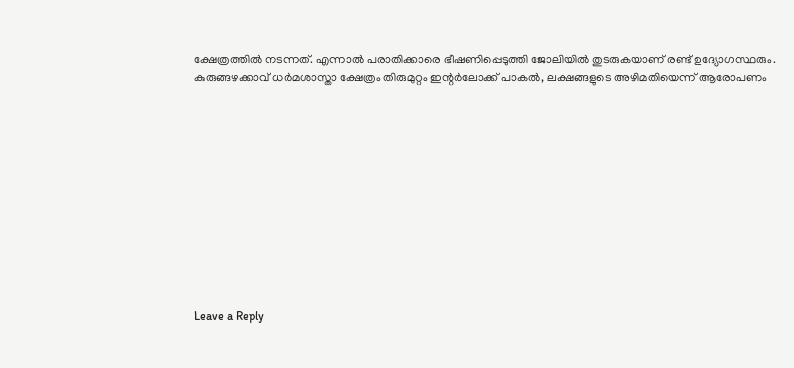ക്ഷേത്രത്തിൽ നടന്നത്. എന്നാൽ പരാതിക്കാരെ ഭീഷണിപ്പെടുത്തി ജോലിയിൽ തുടരുകയാണ് രണ്ട് ഉദ്യോഗസ്ഥരും.
കുരുങ്ങഴക്കാവ് ധർമശാസ്താ ക്ഷേത്രം തിരുമുറ്റം ഇന്റർലോക്ക് പാകൽ, ലക്ഷങ്ങളുടെ അഴിമതിയെന്ന് ആരോപണം












Leave a Reply